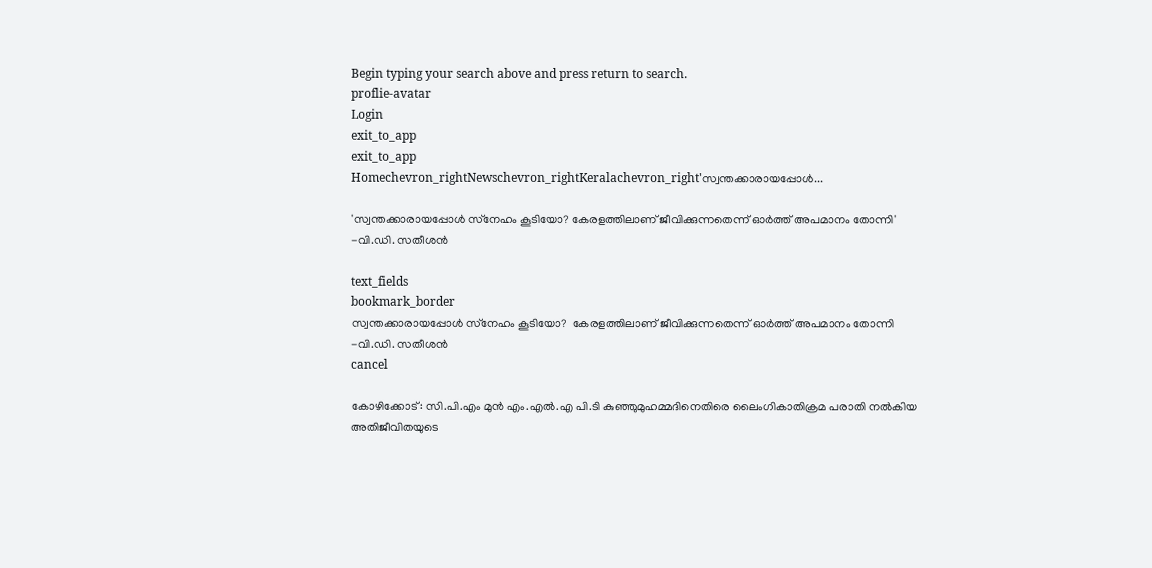Begin typing your search above and press return to search.
proflie-avatar
Login
exit_to_app
exit_to_app
Homechevron_rightNewschevron_rightKeralachevron_right'സ്വന്തക്കാരായപ്പോൾ...

'സ്വന്തക്കാരായപ്പോൾ സ്‌നേഹം കൂടിയോ? കേരളത്തിലാണ് ജീവിക്കുന്നതെന്ന് ഓര്‍ത്ത് അപമാനം തോന്നി' -വി.ഡി. സതീശൻ

text_fields
bookmark_border
സ്വന്തക്കാരായപ്പോൾ സ്‌നേഹം കൂടിയോ?  കേരളത്തിലാണ് ജീവിക്കുന്നതെന്ന് ഓര്‍ത്ത് അപമാനം തോന്നി -വി.ഡി. സതീശൻ
cancel

കോഴിക്കോട്: സി.പി.എം മുന്‍ എം.എല്‍.എ പി.ടി കുഞ്ഞുമുഹമ്മദിനെതിരെ ലൈംഗികാതിക്രമ പരാതി നല്‍കിയ അതിജീവിതയുടെ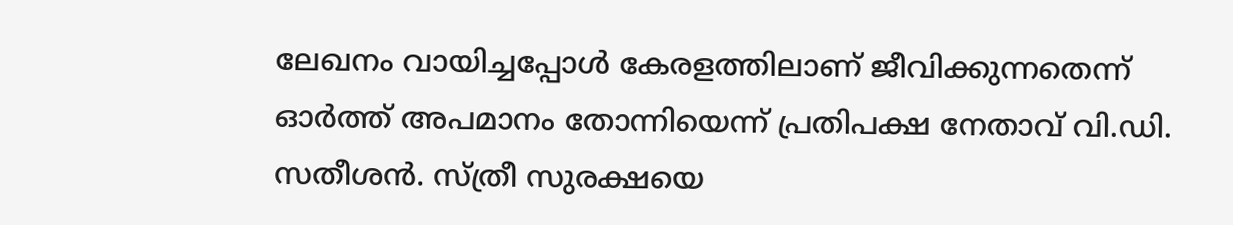ലേഖനം വായിച്ചപ്പോള്‍ കേരളത്തിലാണ് ജീവിക്കുന്നതെന്ന് ഓര്‍ത്ത് അപമാനം തോന്നിയെന്ന് പ്രതിപക്ഷ നേതാവ് വി.ഡി. സതീശൻ. സ്ത്രീ സുരക്ഷയെ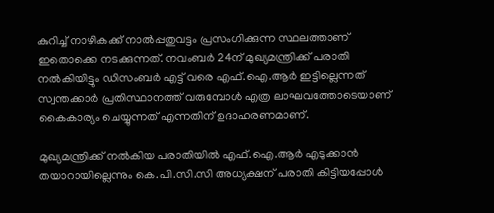കുറിച്ച് നാഴികക്ക് നാല്‍പ്പതുവട്ടം പ്രസംഗിക്കുന്ന സ്ഥലത്താണ് ഇതൊക്കെ നടക്കുന്നത്. നവംബര്‍ 24ന് മുഖ്യമന്ത്രിക്ക് പരാതി നല്‍കിയിട്ടും ഡിസംബര്‍ എട്ട് വരെ എഫ്.ഐ.ആര്‍ ഇട്ടില്ലെന്നത് സ്വന്തക്കാര്‍ പ്രതിസ്ഥാനത്ത് വരുമ്പോള്‍ എത്ര ലാഘവത്തോടെയാണ് കൈകാര്യം ചെയ്യുന്നത് എന്നതിന് ഉദാഹരണമാണ്.

മുഖ്യമന്ത്രിക്ക് നല്‍കിയ പരാതിയില്‍ എഫ്.ഐ.ആര്‍ എടുക്കാന്‍ തയാറായില്ലെന്നും കെ.പി.സി.സി അധ്യക്ഷന് പരാതി കിട്ടിയപ്പോള്‍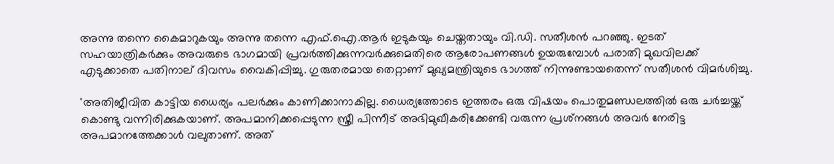അന്നു തന്നെ കൈമാറുകയും അന്നു തന്നെ എഫ്.ഐ.ആര്‍ ഇടുകയും ചെയ്തതായും വി.ഡി. സതീശൻ പറഞ്ഞു. ഇടത് സഹയാത്രികര്‍ക്കും അവരുടെ ഭാഗമായി പ്രവര്‍ത്തിക്കുന്നവര്‍ക്കുമെതിരെ ആരോപണങ്ങള്‍ ഉയരുമ്പോള്‍ പരാതി മുഖവിലക്ക് എടുക്കാതെ പതിനാല് ദിവസം വൈകിപ്പിച്ചു. ഗുരുതരമായ തെറ്റാണ് മുഖ്യമന്ത്രിയുടെ ഭാഗത്ത് നിന്നുണ്ടായതെന്ന് സതീശൻ വിമർശിച്ചു.

'അതിജീവിത കാട്ടിയ ധൈര്യം പലര്‍ക്കും കാണിക്കാനാകില്ല. ധൈര്യത്തോടെ ഇത്തരം ഒരു വിഷയം പൊതുമണ്ഡലത്തില്‍ ഒരു ചര്‍ച്ചയ്ക്ക് കൊണ്ടു വന്നിരിക്കുകയാണ്. അപമാനിക്കപ്പെടുന്ന സ്ത്രീ പിന്നീട് അഭിമുഖീകരിക്കേണ്ടി വരുന്ന പ്രശ്‌നങ്ങള്‍ അവര്‍ നേരിട്ട അപമാനത്തേക്കാള്‍ വലുതാണ്. അത്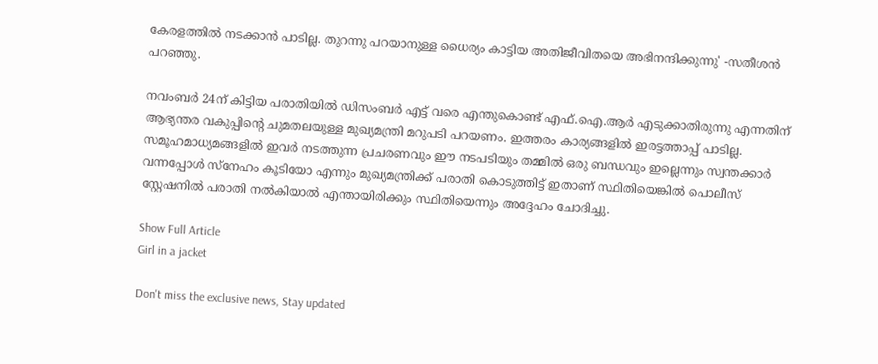കേരളത്തില്‍ നടക്കാന്‍ പാടില്ല. തുറന്നു പറയാനുള്ള ധൈര്യം കാട്ടിയ അതിജീവിതയെ അഭിനന്ദിക്കുന്നു' -സതീശൻ പറഞ്ഞു.

നവംബര്‍ 24ന് കിട്ടിയ പരാതിയില്‍ ഡിസംബര്‍ എട്ട് വരെ എന്തുകൊണ്ട് എഫ്.ഐ.ആര്‍ എടുക്കാതിരുന്നു എന്നതിന് ആഭ്യന്തര വകുപ്പിന്റെ ചുമതലയുള്ള മുഖ്യമന്ത്രി മറുപടി പറയണം. ഇത്തരം കാര്യങ്ങളില്‍ ഇരട്ടത്താപ്പ് പാടില്ല. സമൂഹമാധ്യമങ്ങളില്‍ ഇവര്‍ നടത്തുന്ന പ്രചരണവും ഈ നടപടിയും തമ്മില്‍ ഒരു ബന്ധവും ഇല്ലെന്നും സ്വന്തക്കാര്‍ വന്നപ്പോള്‍ സ്‌നേഹം കൂടിയോ എന്നും മുഖ്യമന്ത്രിക്ക് പരാതി കൊടുത്തിട്ട് ഇതാണ് സ്ഥിതിയെങ്കില്‍ പൊലീസ് സ്റ്റേഷനില്‍ പരാതി നല്‍കിയാല്‍ എന്തായിരിക്കും സ്ഥിതിയെന്നും അദ്ദേഹം ചോദിച്ചു.

Show Full Article
Girl in a jacket

Don't miss the exclusive news, Stay updated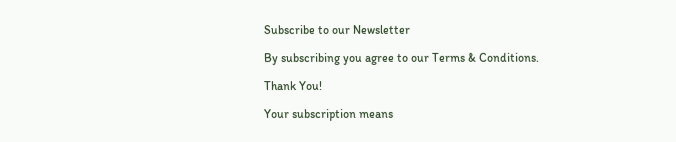Subscribe to our Newsletter

By subscribing you agree to our Terms & Conditions.

Thank You!

Your subscription means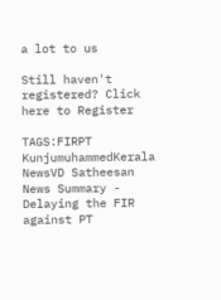a lot to us

Still haven't registered? Click here to Register

TAGS:FIRPT KunjumuhammedKerala NewsVD Satheesan
News Summary - Delaying the FIR against PT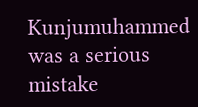Kunjumuhammed was a serious mistake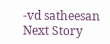-vd satheesan
Next Story